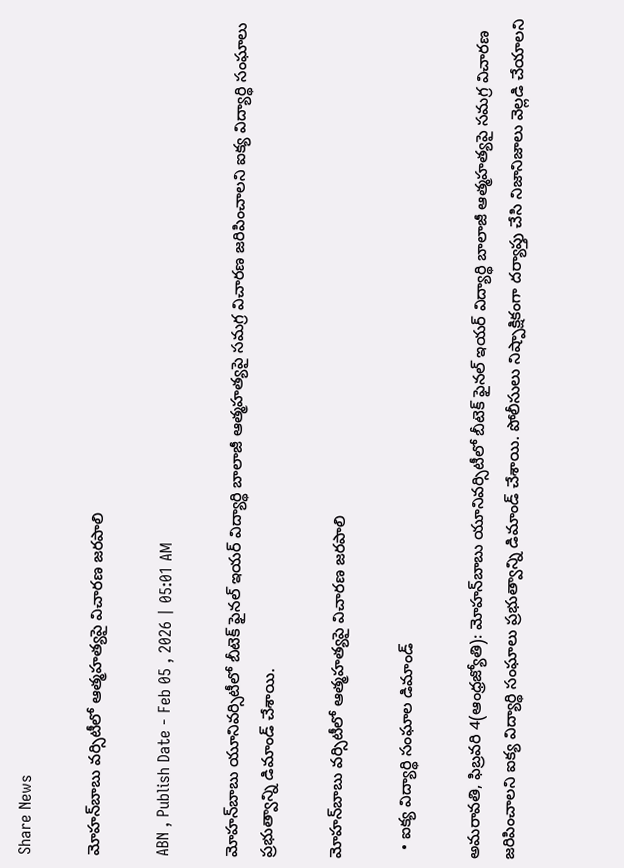Share News

మోహన్‌బాబు వర్సిటీలో ఆత్మహత్యపై విచారణ జరపాలి

ABN , Publish Date - Feb 05 , 2026 | 05:01 AM

మోహన్‌బాబు యూనివర్సిటీలో బీటెక్‌ ఫైనల్‌ ఇయర్‌ విద్యార్థి బాలాజీ ఆత్మహత్యపై సమగ్ర విచారణ జరిపించాలని ఐక్య విద్యార్థి సంఘాలు ప్రభుత్వాన్ని డిమాండ్‌ చేశాయి.

మోహన్‌బాబు వర్సిటీలో ఆత్మహత్యపై విచారణ జరపాలి

  • ఐక్య విద్యార్థి సంఘాల డిమాండ్‌

అమరావతి, ఫిబ్రవరి 4(ఆంధ్రజ్యోతి): మోహన్‌బాబు యూనివర్సిటీలో బీటెక్‌ ఫైనల్‌ ఇయర్‌ విద్యార్థి బాలాజీ ఆత్మహత్యపై సమగ్ర విచారణ జరిపించాలని ఐక్య విద్యార్థి సంఘాలు ప్రభుత్వాన్ని డిమాండ్‌ చేశాయి. పోలీసులు నిష్పాక్షికంగా దర్యాప్తు చేసి నిజానిజాలు వెల్లడి చేయాలని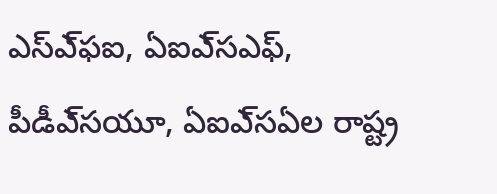ఎస్‌ఎ్‌ఫఐ, ఏఐఎ్‌సఎఫ్‌, పీడీఎ్‌సయూ, ఏఐఎ్‌సఏల రాష్ట్ర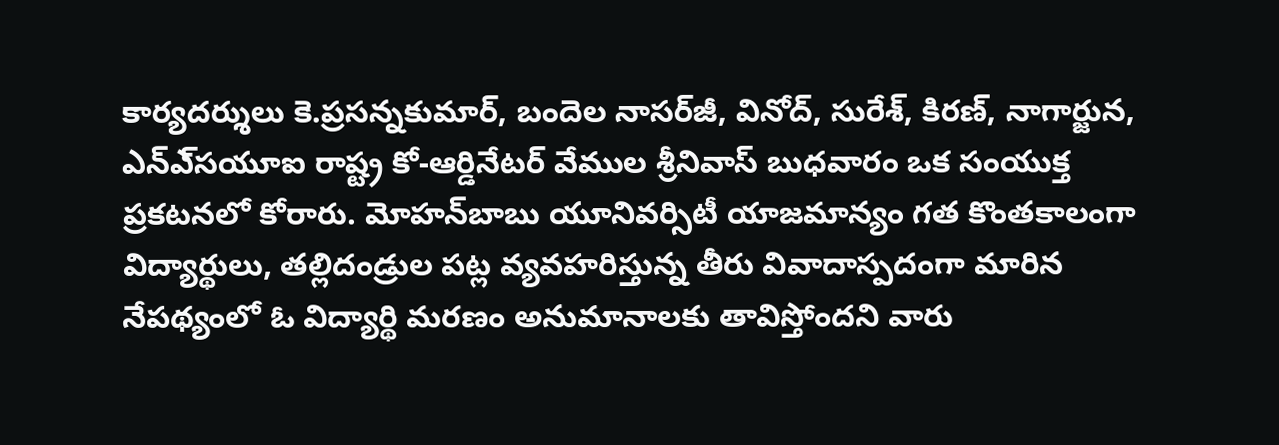కార్యదర్శులు కె.ప్రసన్నకుమార్‌, బందెల నాసర్‌జీ, వినోద్‌, సురేశ్‌, కిరణ్‌, నాగార్జున, ఎన్‌ఎ్‌సయూఐ రాష్ట్ర కో-ఆర్డినేటర్‌ వేముల శ్రీనివాస్‌ బుధవారం ఒక సంయుక్త ప్రకటనలో కోరారు. మోహన్‌బాబు యూనివర్సిటీ యాజమాన్యం గత కొంతకాలంగా విద్యార్థులు, తల్లిదండ్రుల పట్ల వ్యవహరిస్తున్న తీరు వివాదాస్పదంగా మారిన నేపథ్యంలో ఓ విద్యార్థి మరణం అనుమానాలకు తావిస్తోందని వారు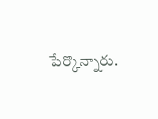పేర్కొన్నారు.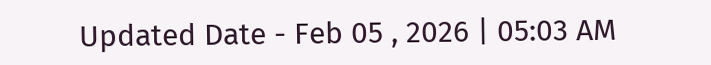Updated Date - Feb 05 , 2026 | 05:03 AM